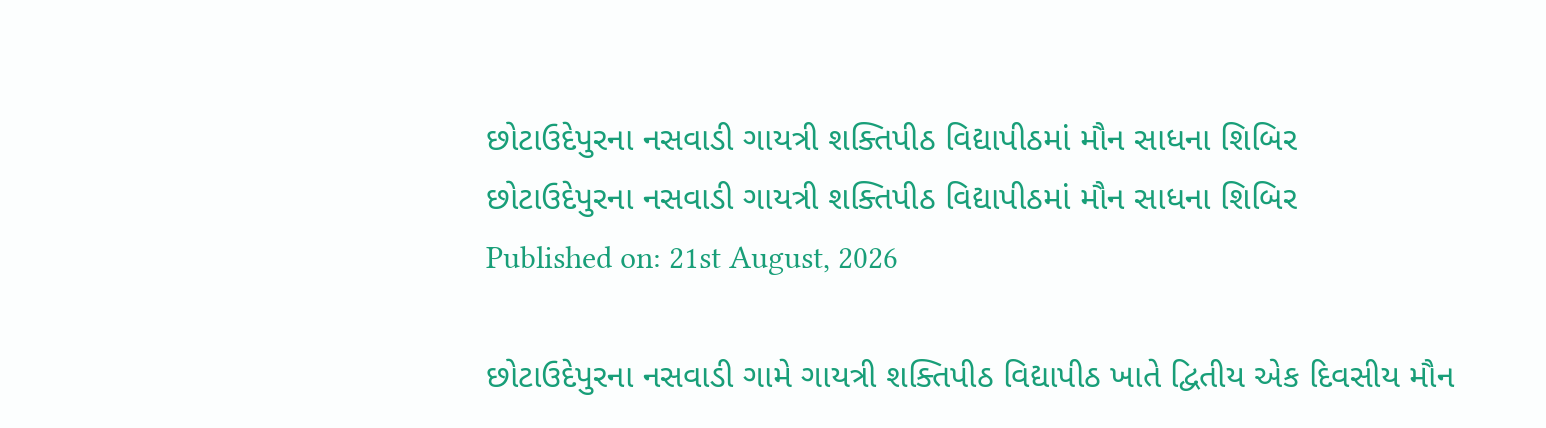છોટાઉદેપુરના નસવાડી ગાયત્રી શક્તિપીઠ વિદ્યાપીઠમાં મૌન સાધના શિબિર
છોટાઉદેપુરના નસવાડી ગાયત્રી શક્તિપીઠ વિદ્યાપીઠમાં મૌન સાધના શિબિર
Published on: 21st August, 2026

છોટાઉદેપુરના નસવાડી ગામે ગાયત્રી શક્તિપીઠ વિદ્યાપીઠ ખાતે દ્વિતીય એક દિવસીય મૌન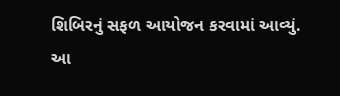શિબિરનું સફળ આયોજન કરવામાં આવ્યું. આ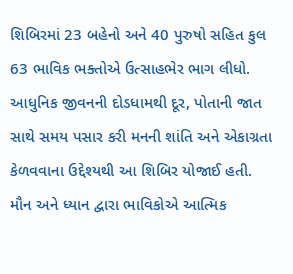શિબિરમાં 23 બહેનો અને 40 પુરુષો સહિત કુલ 63 ભાવિક ભક્તોએ ઉત્સાહભેર ભાગ લીધો. આધુનિક જીવનની દોડધામથી દૂર, પોતાની જાત સાથે સમય પસાર કરી મનની શાંતિ અને એકાગ્રતા કેળવવાના ઉદ્દેશ્યથી આ શિબિર યોજાઈ હતી. મૌન અને ધ્યાન દ્વારા ભાવિકોએ આત્મિક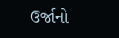ઉર્જાનો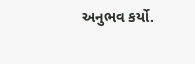અનુભવ કર્યો.